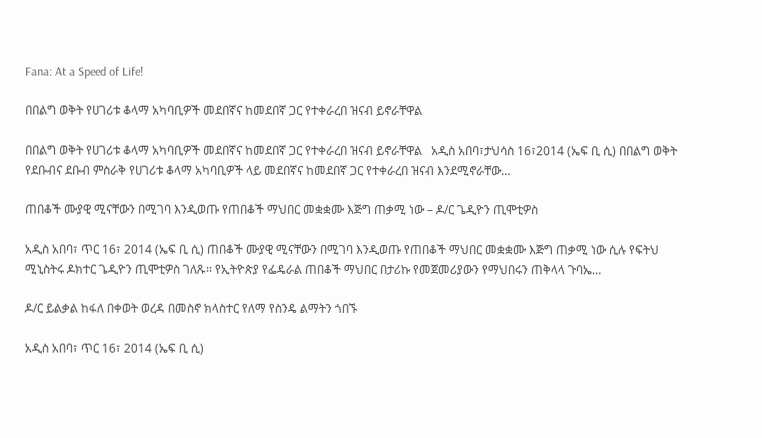Fana: At a Speed of Life!

በበልግ ወቅት የሀገሪቱ ቆላማ አካባቢዎች መደበኛና ከመደበኛ ጋር የተቀራረበ ዝናብ ይኖራቸዋል

በበልግ ወቅት የሀገሪቱ ቆላማ አካባቢዎች መደበኛና ከመደበኛ ጋር የተቀራረበ ዝናብ ይኖራቸዋል   አዲስ አበባ፣ታህሳስ 16፣2014 (ኤፍ ቢ ሲ) በበልግ ወቅት የደቡብና ደቡብ ምስራቅ የሀገሪቱ ቆላማ አካባቢዎች ላይ መደበኛና ከመደበኛ ጋር የተቀራረበ ዝናብ እንደሚኖራቸው…

ጠበቆች ሙያዊ ሚናቸውን በሚገባ እንዲወጡ የጠበቆች ማህበር መቋቋሙ እጅግ ጠቃሚ ነው – ዶ/ር ጌዲዮን ጢሞቲዎስ

አዲስ አበባ፣ ጥር 16፣ 2014 (ኤፍ ቢ ሲ) ጠበቆች ሙያዊ ሚናቸውን በሚገባ እንዲወጡ የጠበቆች ማህበር መቋቋሙ እጅግ ጠቃሚ ነው ሲሉ የፍትህ ሚኒስትሩ ዶክተር ጌዲዮን ጢሞቲዎስ ገለጹ፡፡ የኢትዮጵያ የፌዴራል ጠበቆች ማህበር በታሪኩ የመጀመሪያውን የማህበሩን ጠቅላላ ጉባኤ…

ዶ/ር ይልቃል ከፋለ በቀወት ወረዳ በመስኖ ክላስተር የለማ የስንዴ ልማትን ጎበኙ

አዲስ አበባ፣ ጥር 16፣ 2014 (ኤፍ ቢ ሲ)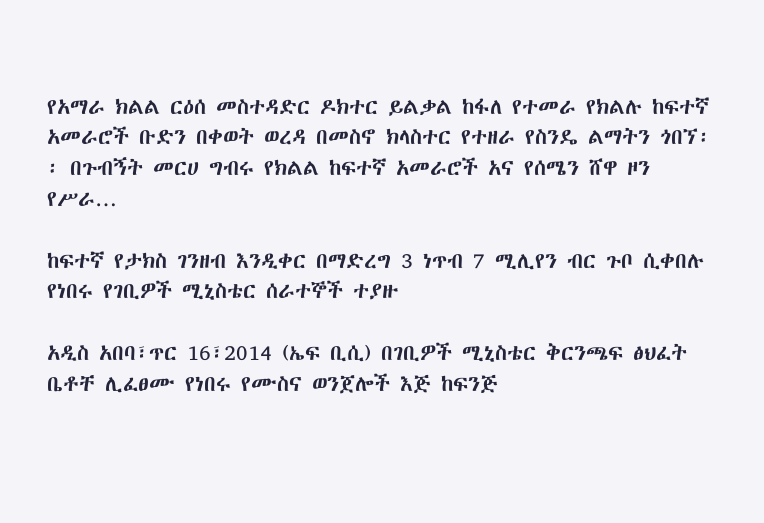የአማራ ክልል ርዕሰ መስተዳድር ዶክተር ይልቃል ከፋለ የተመራ የክልሉ ከፍተኛ አመራሮች ቡድን በቀወት ወረዳ በመስኖ ክላስተር የተዘራ የስንዴ ልማትን ጎበኘ፡፡ በጉብኝት መርሀ ግብሩ የክልል ከፍተኛ አመራሮች አና የሰሜን ሸዋ ዞን የሥራ…

ከፍተኛ የታክስ ገንዘብ እንዲቀር በማድረግ 3 ነጥብ 7 ሚሊየን ብር ጉቦ ሲቀበሉ የነበሩ የገቢዎች ሚኒስቴር ሰራተኞች ተያዙ

አዲስ አበባ፣ጥር 16፣2014 (ኤፍ ቢሲ) በገቢዎች ሚኒስቴር ቅርንጫፍ ፅህፈት ቤቶቸ ሊፈፀሙ የነበሩ የሙስና ወንጀሎች እጅ ከፍንጅ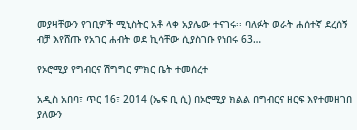መያዛቸውን የገቢዎች ሚኒስትር አቶ ላቀ አያሌው ተናገሩ፡፡ ባለፉት ወራት ሐሰተኛ ደረሰኝ ብቻ እየሸጡ የአገር ሐብት ወደ ኪሳቸው ሲያስገቡ የነበሩ 63…

የኦሮሚያ የግብርና ሽግግር ምክር ቤት ተመሰረተ

አዲስ አበባ፣ ጥር 16፣ 2014 (ኤፍ ቢ ሲ) በኦሮሚያ ክልል በግብርና ዘርፍ እየተመዘገበ ያለውን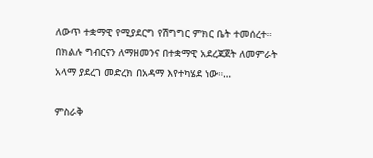ለውጥ ተቋማዊ የሚያደርግ የሽግግር ምክር ቤት ተመሰረተ። በክልሉ ግብርናን ለማዘመንና በተቋማዊ አደረጃጀት ለመምራት አላማ ያደረገ መድረክ በአዳማ እየተካሄደ ነው።…

ምስራቅ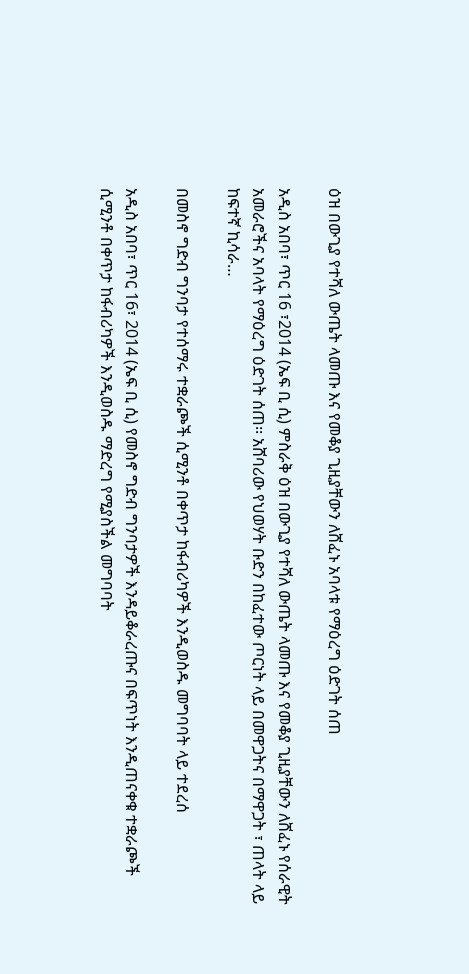ዕዝ በውጊያ የተሻለ ውጤት ላመጡ እና የመቆያ ጊዚያቸውን ለሸፈኑ አባላቱ የማዕረግ ዕድገት ሰጠ

አዲስ አበባ፣ ጥር 16 ፣2014 (ኤፍ ቢ ሲ) ምስራቅ ዕዝ በውጊያ የተሻለ ውጤት ላመጡ እና የመቆያ ጊዚያቸውን ለሸፈኑ የሰራዊት አመራሮችና አባላት የማዕረግ ዕድገት ሰጠ፡፡ አሸባሪው የህወሃት ቡድን በከፈተው ጦርነት ላይ በመዋጋትና በማዋጋት ፣ ጠላት ላይ ከፍተኛ ኪሳራ…

በመስኖ ግድብ ግንባታ የተሰማሩ ተቋራጮች ሲሚንቶ በቀጥታ ከፋብሪካዎች እንዲወስዱ መግባባት ላይ ተደረሰ

አዲስ አበባ፣ ጥር 16፣ 2014 (ኤፍ ቢ ሲ) የመስኖ ግድብ ግንባታዎች እንዳይቆራረጡና በፍጥነት እንዲጠናቀቁ ተቋራጮች ሲሚንቶ በቀጥታ ከፋብሪካዎች እንዲወስዱ ማድረግ የሚያስችል መግባባት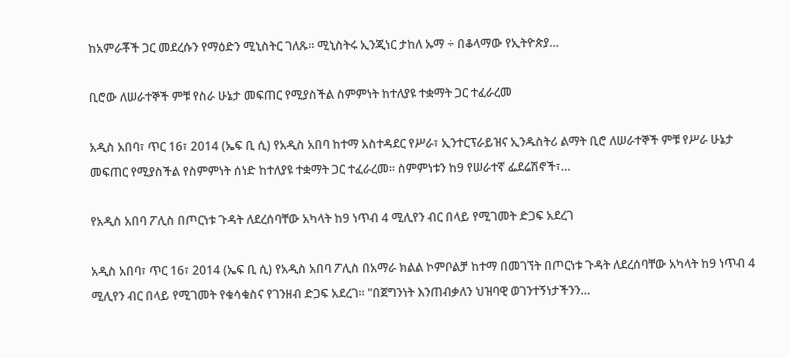ከአምራቾች ጋር መደረሱን የማዕድን ሚኒስትር ገለጹ፡፡ ሚኒስትሩ ኢንጂነር ታከለ ኡማ ÷ በቆላማው የኢትዮጵያ…

ቢሮው ለሠራተኞች ምቹ የስራ ሁኔታ መፍጠር የሚያስችል ስምምነት ከተለያዩ ተቋማት ጋር ተፈራረመ

አዲስ አበባ፣ ጥር 16፣ 2014 (ኤፍ ቢ ሲ) የአዲስ አበባ ከተማ አስተዳደር የሥራ፣ ኢንተርፕራይዝና ኢንዱስትሪ ልማት ቢሮ ለሠራተኞች ምቹ የሥራ ሁኔታ መፍጠር የሚያስችል የስምምነት ሰነድ ከተለያዩ ተቋማት ጋር ተፈራረመ፡፡ ስምምነቱን ከ9 የሠራተኛ ፌደሬሽኖች፣…

የአዲስ አበባ ፖሊስ በጦርነቱ ጉዳት ለደረሰባቸው አካላት ከ9 ነጥብ 4 ሚሊየን ብር በላይ የሚገመት ድጋፍ አደረገ

አዲስ አበባ፣ ጥር 16፣ 2014 (ኤፍ ቢ ሲ) የአዲስ አበባ ፖሊስ በአማራ ክልል ኮምቦልቻ ከተማ በመገኘት በጦርነቱ ጉዳት ለደረሰባቸው አካላት ከ9 ነጥብ 4 ሚሊየን ብር በላይ የሚገመት የቁሳቁስና የገንዘብ ድጋፍ አደረገ። "በጀግንነት እንጠብቃለን ህዝባዊ ወገንተኝነታችንን…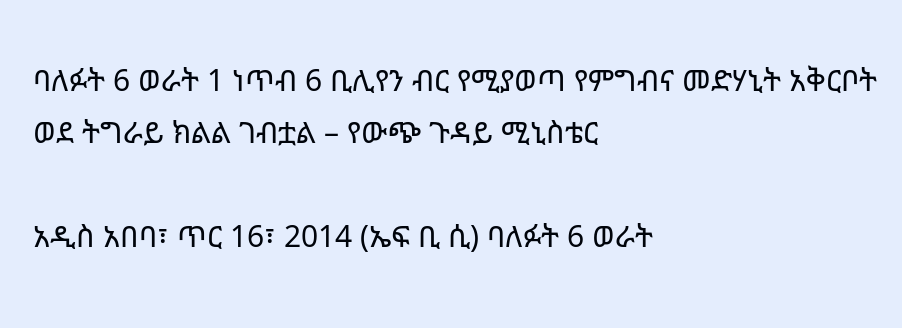ባለፉት 6 ወራት 1 ነጥብ 6 ቢሊየን ብር የሚያወጣ የምግብና መድሃኒት አቅርቦት ወደ ትግራይ ክልል ገብቷል – የውጭ ጉዳይ ሚኒስቴር

አዲስ አበባ፣ ጥር 16፣ 2014 (ኤፍ ቢ ሲ) ባለፉት 6 ወራት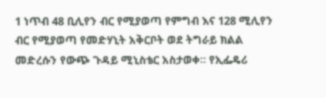1 ነጥብ 48 ቢሊየን ብር የሚያወጣ የምግብ እና 128 ሚሊየን ብር የሚያወጣ የመድሃኒት አቅርቦት ወደ ትግራይ ክልል መድረሱን የውጭ ጉዳይ ሚኒስቴር አስታወቀ። የኢፌዴሪ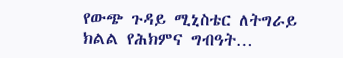የውጭ ጉዳይ ሚኒስቴር ለትግራይ ክልል የሕክምና ግብዓት…